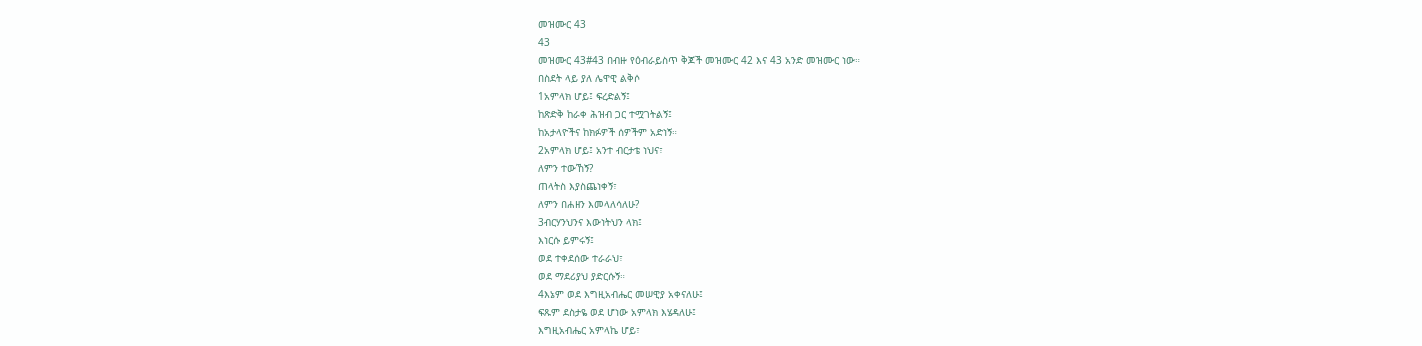መዝሙር 43
43
መዝሙር 43#43 በብዙ የዕብራይስጥ ቅጆች መዝሙር 42 እና 43 አንድ መዝሙር ነው።
በስደት ላይ ያለ ሌዋዊ ልቅሶ
1አምላክ ሆይ፤ ፍረድልኝ፤
ከጽድቅ ከራቀ ሕዝብ ጋር ተሟገትልኝ፤
ከአታላዮችና ከክፉዎች ሰዎችም አድነኝ።
2አምላክ ሆይ፤ አንተ ብርታቴ ነህና፣
ለምን ተውኸኝ?
ጠላትስ እያስጨነቀኝ፣
ለምን በሐዘን እመላለሳለሁ?
3ብርሃንህንና እውነትህን ላክ፤
እነርሱ ይምሩኝ፤
ወደ ተቀደሰው ተራራህ፣
ወደ ማደሪያህ ያድርሱኝ።
4እኔም ወደ እግዚአብሔር መሠዊያ አቀናለሁ፤
ፍጹም ደስታዬ ወደ ሆነው አምላክ እሄዳለሁ፤
እግዚአብሔር አምላኬ ሆይ፣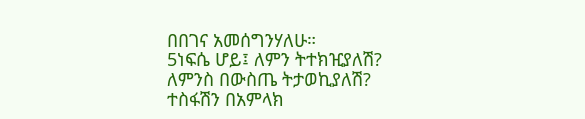በበገና አመሰግንሃለሁ።
5ነፍሴ ሆይ፤ ለምን ትተክዢያለሽ?
ለምንስ በውስጤ ትታወኪያለሽ?
ተስፋሽን በአምላክ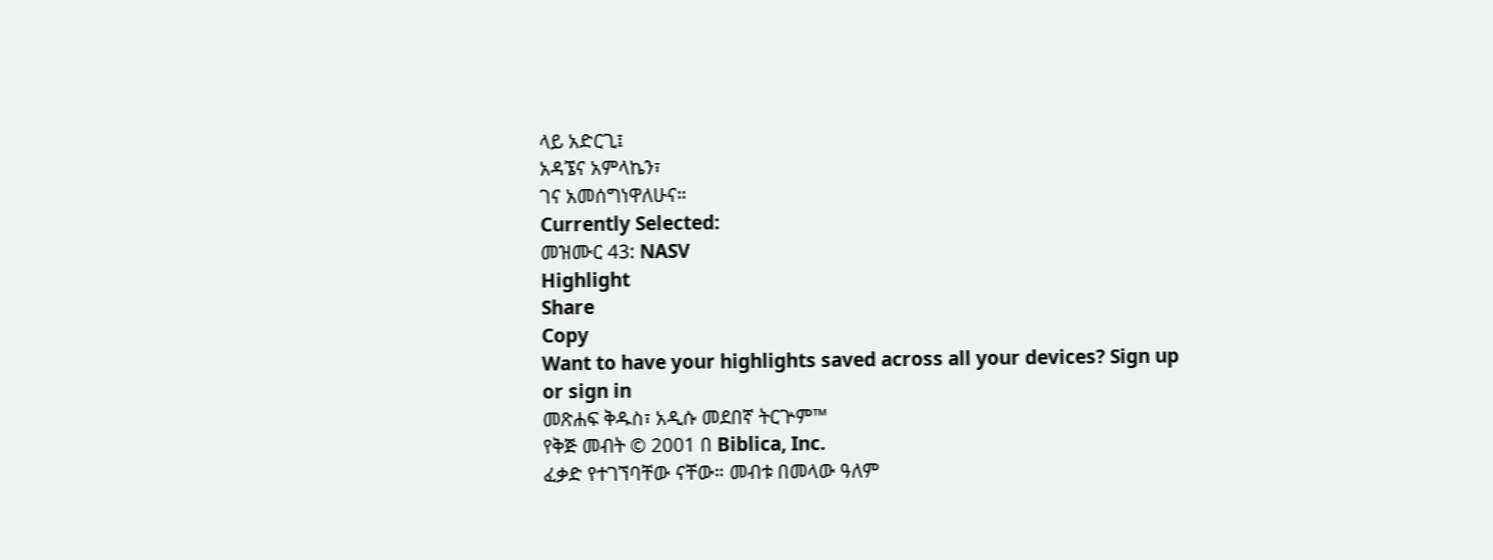ላይ አድርጊ፤
አዳኜና አምላኬን፣
ገና አመሰግነዋለሁና።
Currently Selected:
መዝሙር 43: NASV
Highlight
Share
Copy
Want to have your highlights saved across all your devices? Sign up or sign in
መጽሐፍ ቅዱስ፣ አዲሱ መደበኛ ትርጕም™
የቅጅ መብት © 2001 በ Biblica, Inc.
ፈቃድ የተገኘባቸው ናቸው። መብቱ በመላው ዓለም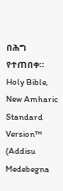በሕግ የተጠበቀ።
Holy Bible, New Amharic Standard Version™ (Addisu Medebegna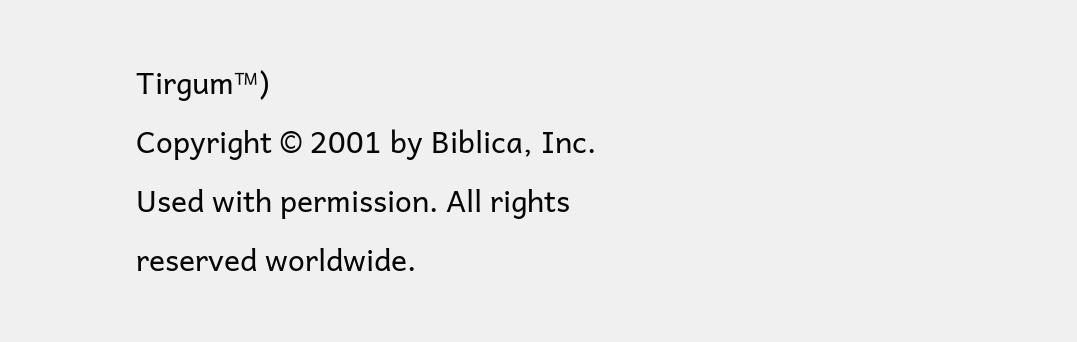Tirgum™)
Copyright © 2001 by Biblica, Inc.
Used with permission. All rights reserved worldwide.